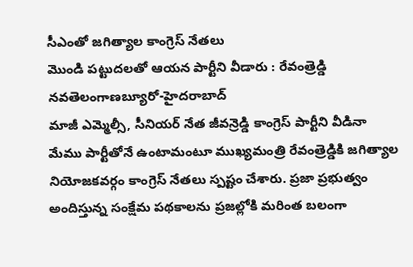సీఎంతో జగిత్యాల కాంగ్రెస్ నేతలు
మొండి పట్టుదలతో ఆయన పార్టీని వీడారు : రేవంత్రెడ్డి
నవతెలంగాణబ్యూరో-హైదరాబాద్
మాజీ ఎమ్మెల్సీ, సీనియర్ నేత జీవన్రెడ్డి కాంగ్రెస్ పార్టీని వీడినా మేము పార్టీతోనే ఉంటామంటూ ముఖ్యమంత్రి రేవంత్రెడ్డికి జగిత్యాల నియోజకవర్గం కాంగ్రెస్ నేతలు స్పష్టం చేశారు. ప్రజా ప్రభుత్వం అందిస్తున్న సంక్షేమ పథకాలను ప్రజల్లోకి మరింత బలంగా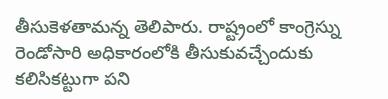తీసుకెళతామన్న తెలిపారు. రాష్ట్రంలో కాంగ్రెస్ను రెండోసారి అధికారంలోకి తీసుకువచ్చేందుకు కలిసికట్టుగా పని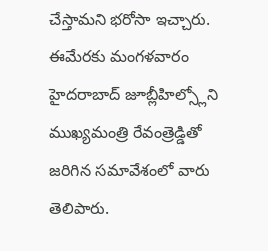చేస్తామని భరోసా ఇచ్చారు. ఈమేరకు మంగళవారం హైదరాబాద్ జూబ్లీహిల్స్లోని ముఖ్యమంత్రి రేవంత్రెడ్డితో జరిగిన సమావేశంలో వారు తెలిపారు.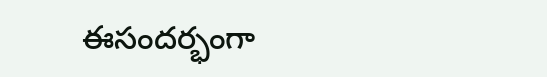ఈసందర్భంగా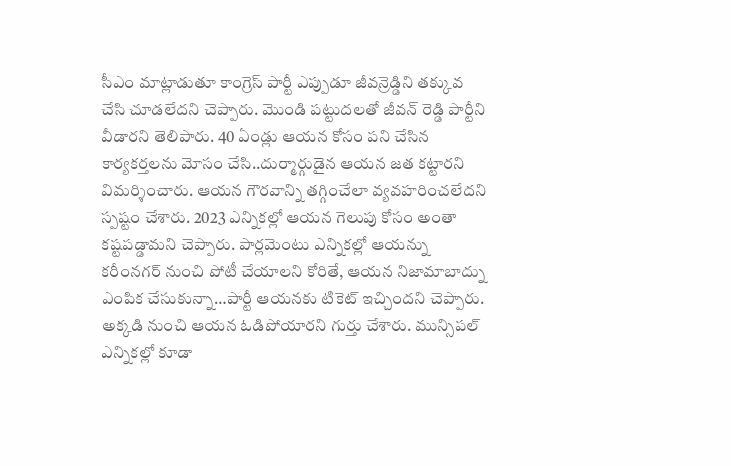సీఎం మాట్లాడుతూ కాంగ్రెస్ పార్టీ ఎప్పుడూ జీవన్రెడ్డిని తక్కువ చేసి చూడలేదని చెప్పారు. మొండి పట్టుదలతో జీవన్ రెడ్డి పార్టీని వీడారని తెలిపారు. 40 ఏండ్లు ఆయన కోసం పని చేసిన కార్యకర్తలను మోసం చేసి..దుర్మార్గుడైన ఆయన జత కట్టారని విమర్శించారు. ఆయన గౌరవాన్ని తగ్గించేలా వ్యవహరించలేదని స్పష్టం చేశారు. 2023 ఎన్నికల్లో ఆయన గెలుపు కోసం అంతా కష్టపడ్డామని చెప్పారు. పార్లమెంటు ఎన్నికల్లో ఆయన్ను కరీంనగర్ నుంచి పోటీ చేయాలని కోరితే, ఆయన నిజామాబాద్ను ఎంపిక చేసుకున్నా…పార్టీ ఆయనకు టికెట్ ఇచ్చిందని చెప్పారు. అక్కడి నుంచి ఆయన ఓడిపోయారని గుర్తు చేశారు. మున్సిపల్ ఎన్నికల్లో కూడా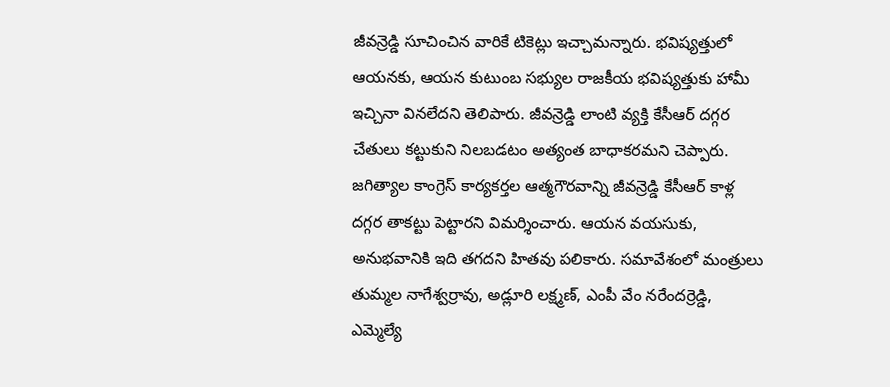జీవన్రెడ్డి సూచించిన వారికే టికెట్లు ఇచ్చామన్నారు. భవిష్యత్తులో ఆయనకు, ఆయన కుటుంబ సభ్యుల రాజకీయ భవిష్యత్తుకు హామీ ఇచ్చినా వినలేదని తెలిపారు. జీవన్రెడ్డి లాంటి వ్యక్తి కేసీఆర్ దగ్గర చేతులు కట్టుకుని నిలబడటం అత్యంత బాధాకరమని చెప్పారు. జగిత్యాల కాంగ్రెస్ కార్యకర్తల ఆత్మగౌరవాన్ని జీవన్రెడ్డి కేసీఆర్ కాళ్ల దగ్గర తాకట్టు పెట్టారని విమర్శించారు. ఆయన వయసుకు, అనుభవానికి ఇది తగదని హితవు పలికారు. సమావేశంలో మంత్రులు తుమ్మల నాగేశ్వర్రావు, అడ్లూరి లక్ష్మణ్, ఎంపీ వేం నరేందర్రెడ్డి, ఎమ్మెల్యే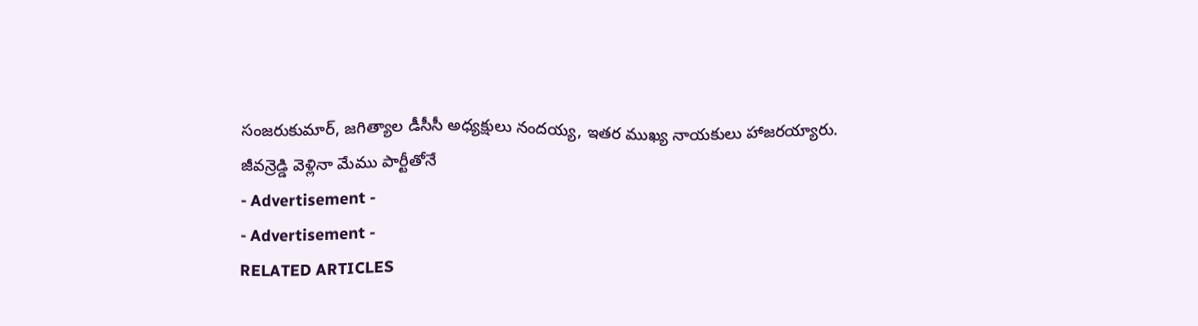సంజరుకుమార్, జగిత్యాల డీసీసీ అధ్యక్షులు నందయ్య, ఇతర ముఖ్య నాయకులు హాజరయ్యారు.
జీవన్రెడ్డి వెళ్లినా మేము పార్టీతోనే
- Advertisement -
- Advertisement -
RELATED ARTICLES